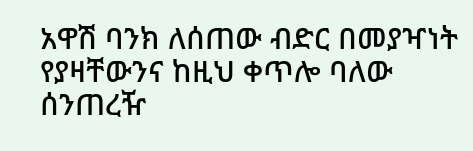አዋሽ ባንክ ለሰጠው ብድር በመያዣነት የያዛቸውንና ከዚህ ቀጥሎ ባለው ሰንጠረዥ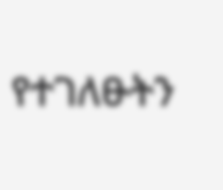የተገለፁትን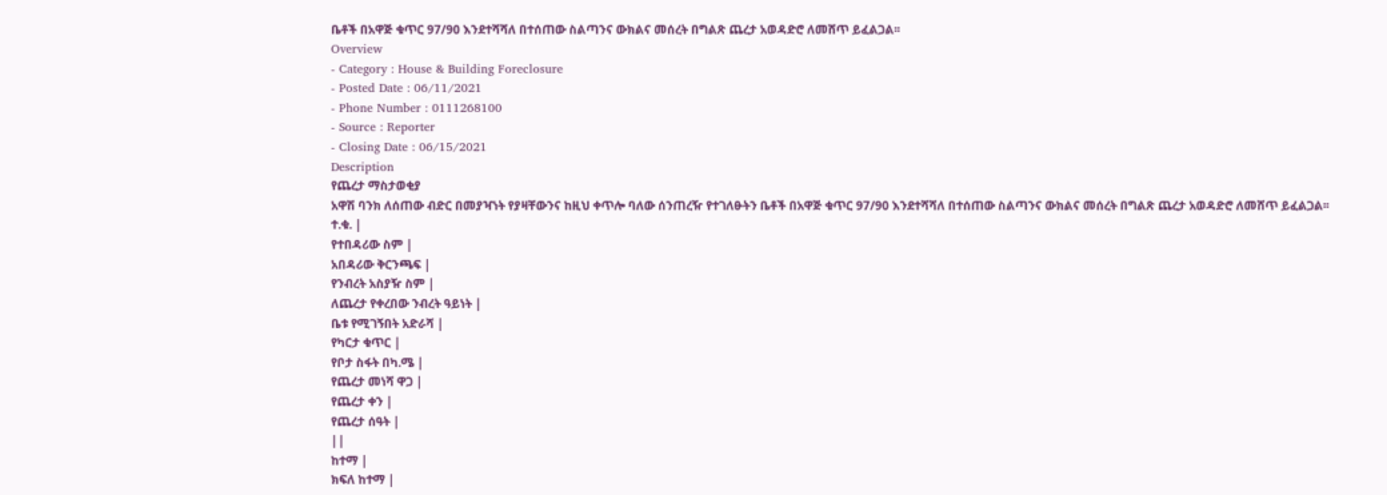ቤቶች በአዋጅ ቁጥር 97/90 እንደተሻሻለ በተሰጠው ስልጣንና ውክልና መሰረት በግልጽ ጨረታ አወዳድሮ ለመሸጥ ይፈልጋል፡፡
Overview
- Category : House & Building Foreclosure
- Posted Date : 06/11/2021
- Phone Number : 0111268100
- Source : Reporter
- Closing Date : 06/15/2021
Description
የጨረታ ማስታወቂያ
አዋሽ ባንክ ለሰጠው ብድር በመያዣነት የያዛቸውንና ከዚህ ቀጥሎ ባለው ሰንጠረዥ የተገለፁትን ቤቶች በአዋጅ ቁጥር 97/90 እንደተሻሻለ በተሰጠው ስልጣንና ውክልና መሰረት በግልጽ ጨረታ አወዳድሮ ለመሸጥ ይፈልጋል፡፡
ተ.ቁ. |
የተበዳሪው ስም |
አበዳሪው ቅርንጫፍ |
የንብረት አስያዥ ስም |
ለጨረታ የቀረበው ንብረት ዓይነት |
ቤቱ የሚገኝበት አድራሻ |
የካርታ ቁጥር |
የቦታ ስፋት በካ.ሜ |
የጨረታ መነሻ ዋጋ |
የጨረታ ቀን |
የጨረታ ሰዓት |
||
ከተማ |
ክፍለ ከተማ |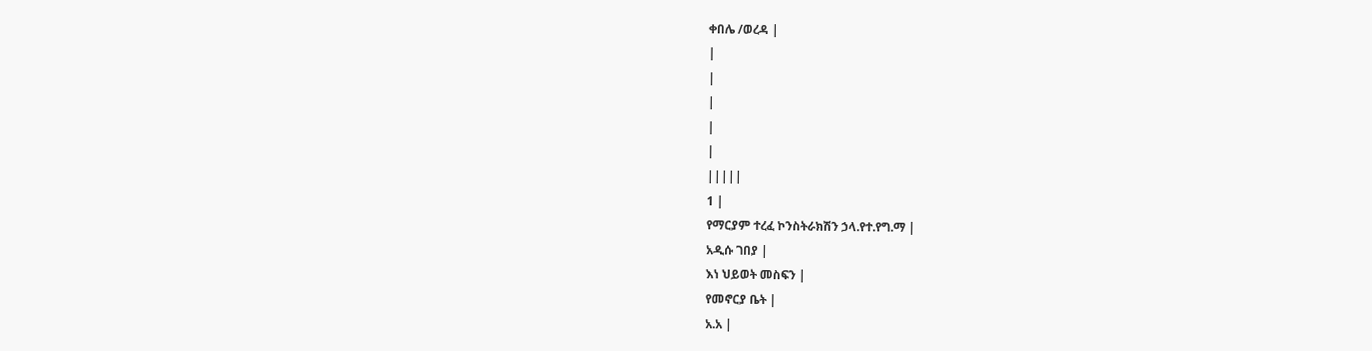ቀበሌ /ወረዳ |
|
|
|
|
|
|||||
1 |
የማርያም ተረፈ ኮንስትራክሽን ኃላ.የተ.የግ.ማ |
አዲሱ ገበያ |
እነ ህይወት መስፍን |
የመኖርያ ቤት |
አ.አ |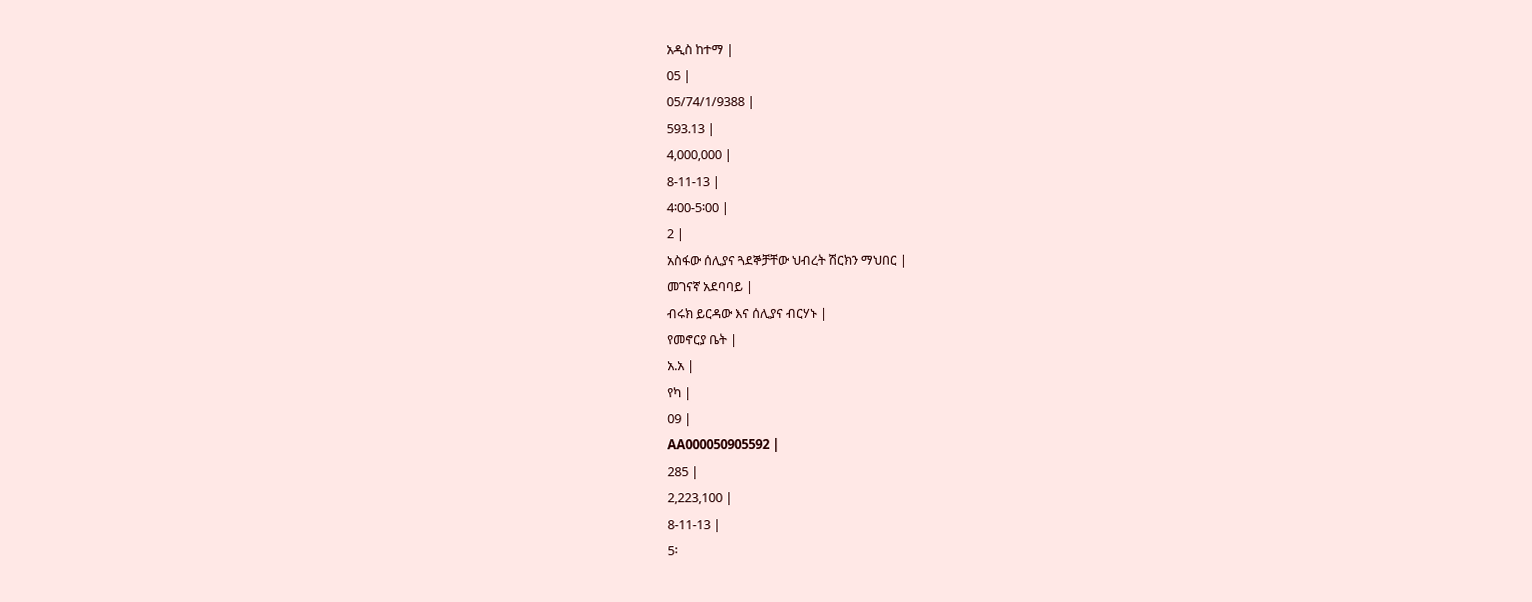አዲስ ከተማ |
05 |
05/74/1/9388 |
593.13 |
4,000,000 |
8-11-13 |
4፡00-5፡00 |
2 |
አስፋው ሰሊያና ጓደኞቻቸው ህብረት ሽርክን ማህበር |
መገናኛ አደባባይ |
ብሩክ ይርዳው እና ሰሊያና ብርሃኑ |
የመኖርያ ቤት |
አ.አ |
የካ |
09 |
AA000050905592 |
285 |
2,223,100 |
8-11-13 |
5፡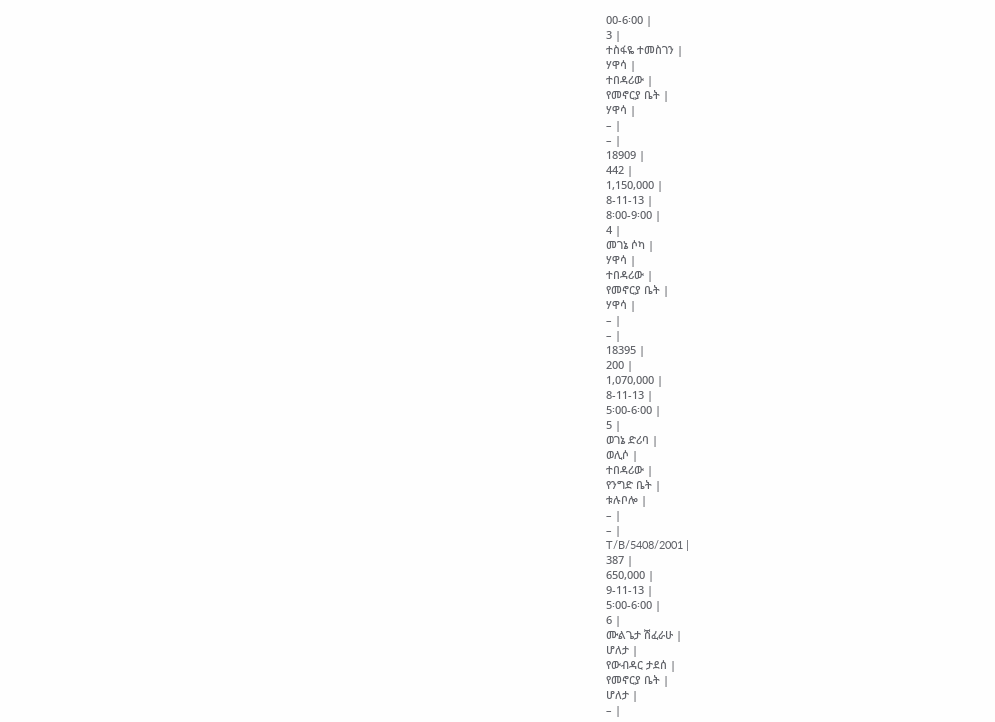00-6፡00 |
3 |
ተስፋዬ ተመስገን |
ሃዋሳ |
ተበዳሪው |
የመኖርያ ቤት |
ሃዋሳ |
– |
– |
18909 |
442 |
1,150,000 |
8-11-13 |
8፡00-9፡00 |
4 |
መገኔ ሶካ |
ሃዋሳ |
ተበዳሪው |
የመኖርያ ቤት |
ሃዋሳ |
– |
– |
18395 |
200 |
1,070,000 |
8-11-13 |
5፡00-6፡00 |
5 |
ወገኔ ድሪባ |
ወሊሶ |
ተበዳሪው |
የንግድ ቤት |
ቱሉቦሎ |
– |
– |
T/B/5408/2001 |
387 |
650,000 |
9-11-13 |
5፡00-6፡00 |
6 |
ሙልጌታ ሽፈራሁ |
ሆለታ |
የውብዳር ታደሰ |
የመኖርያ ቤት |
ሆለታ |
– |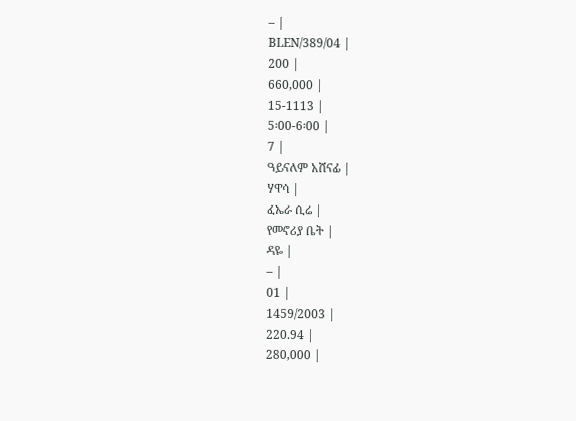– |
BLEN/389/04 |
200 |
660,000 |
15-1113 |
5፡00-6፡00 |
7 |
ዓይናለም አሸናፊ |
ሃዋሳ |
ፈኤራ ሲሬ |
የመኖሪያ ቤት |
ዳዬ |
– |
01 |
1459/2003 |
220.94 |
280,000 |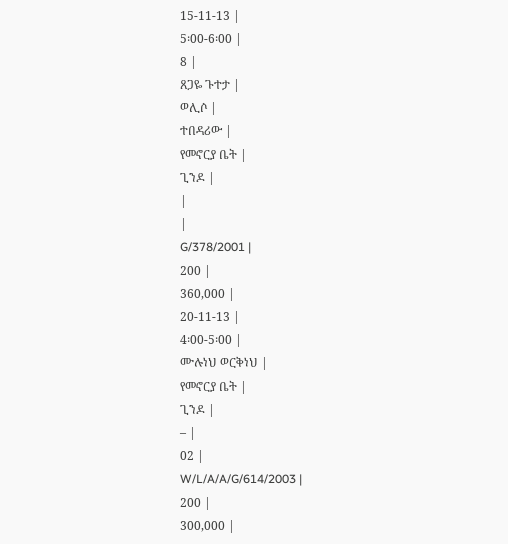15-11-13 |
5፡00-6፡00 |
8 |
ጸጋዬ ጉተታ |
ወሊሶ |
ተበዳሪው |
የመኖርያ ቤት |
ጊንዶ |
|
|
G/378/2001 |
200 |
360,000 |
20-11-13 |
4፡00-5፡00 |
ሙሉነህ ወርቅነህ |
የመኖርያ ቤት |
ጊንዶ |
– |
02 |
W/L/A/A/G/614/2003 |
200 |
300,000 |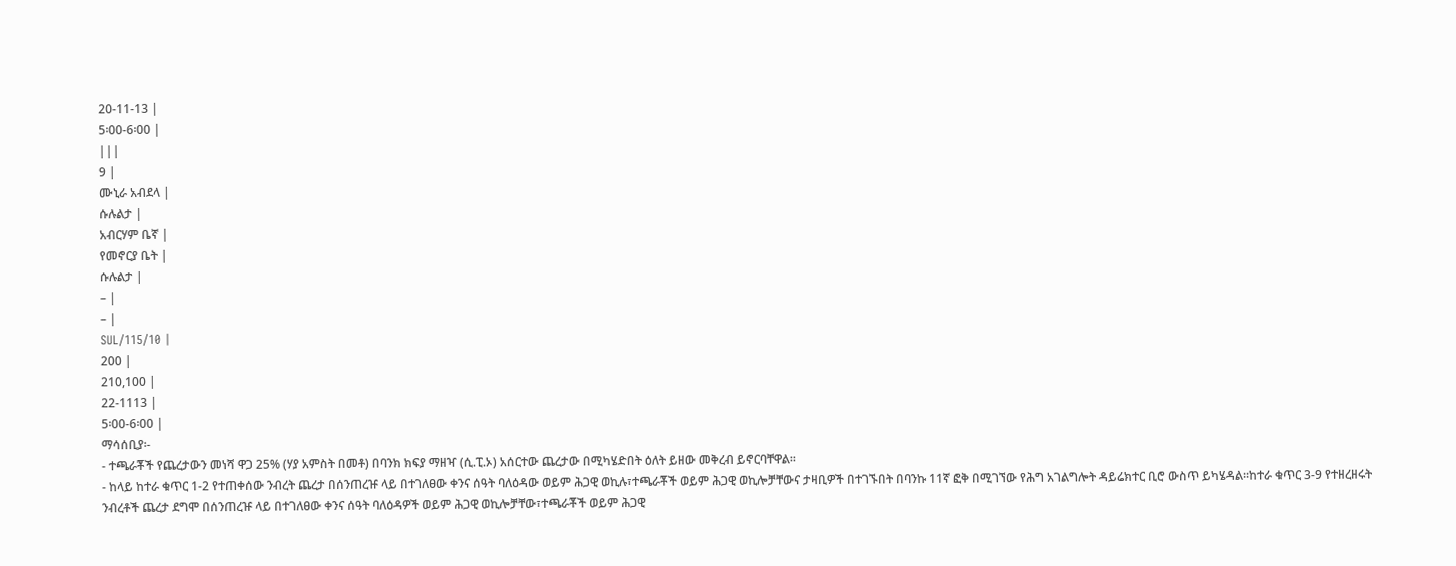20-11-13 |
5፡00-6፡00 |
|||
9 |
ሙኒራ አብደላ |
ሱሉልታ |
አብርሃም ቤኛ |
የመኖርያ ቤት |
ሱሉልታ |
– |
– |
SUL/115/10 |
200 |
210,100 |
22-1113 |
5፡00-6፡00 |
ማሳሰቢያ፡-
- ተጫራቾች የጨረታውን መነሻ ዋጋ 25% (ሃያ አምስት በመቶ) በባንክ ክፍያ ማዘዣ (ሲ.ፒ.ኦ) አሰርተው ጨረታው በሚካሄድበት ዕለት ይዘው መቅረብ ይኖርባቸዋል፡፡
- ከላይ ከተራ ቁጥር 1-2 የተጠቀሰው ንብረት ጨረታ በሰንጠረዡ ላይ በተገለፀው ቀንና ሰዓት ባለዕዳው ወይም ሕጋዊ ወኪሉ፣ተጫራቾች ወይም ሕጋዊ ወኪሎቻቸውና ታዛቢዎች በተገኙበት በባንኩ 11ኛ ፎቅ በሚገኘው የሕግ አገልግሎት ዳይሬክተር ቢሮ ውስጥ ይካሄዳል፡፡ከተራ ቁጥር 3-9 የተዘረዘሩት ንብረቶች ጨረታ ደግሞ በሰንጠረዡ ላይ በተገለፀው ቀንና ሰዓት ባለዕዳዎች ወይም ሕጋዊ ወኪሎቻቸው፣ተጫራቾች ወይም ሕጋዊ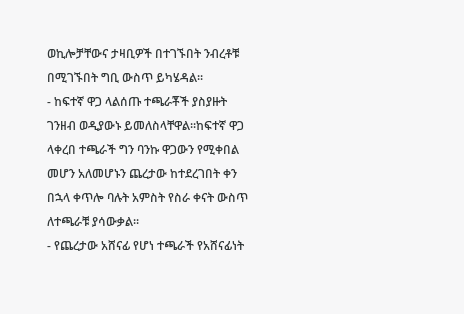ወኪሎቻቸውና ታዛቢዎች በተገኙበት ንብረቶቹ በሚገኙበት ግቢ ውስጥ ይካሄዳል፡፡
- ከፍተኛ ዋጋ ላልሰጡ ተጫራቾች ያስያዙት ገንዘብ ወዲያውኑ ይመለስላቸዋል፡፡ከፍተኛ ዋጋ ላቀረበ ተጫራች ግን ባንኩ ዋጋውን የሚቀበል መሆን አለመሆኑን ጨረታው ከተደረገበት ቀን በኋላ ቀጥሎ ባሉት አምስት የስራ ቀናት ውስጥ ለተጫራቹ ያሳውቃል፡፡
- የጨረታው አሸናፊ የሆነ ተጫራች የአሸናፊነት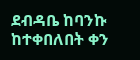ደብዳቤ ከባንኩ ከተቀበለበት ቀን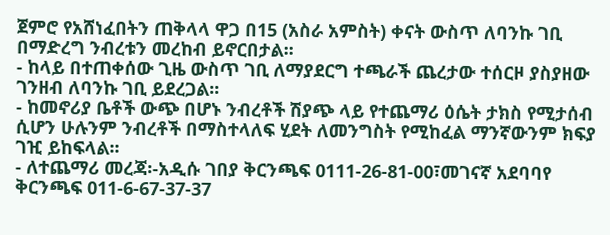ጀምሮ የአሸነፈበትን ጠቅላላ ዋጋ በ15 (አስራ አምስት) ቀናት ውስጥ ለባንኩ ገቢ በማድረግ ንብረቱን መረከብ ይኖርበታል፡፡
- ከላይ በተጠቀሰው ጊዜ ውስጥ ገቢ ለማያደርግ ተጫራች ጨረታው ተሰርዞ ያስያዘው ገንዘብ ለባንኩ ገቢ ይደረጋል፡፡
- ከመኖሪያ ቤቶች ውጭ በሆኑ ንብረቶች ሽያጭ ላይ የተጨማሪ ዕሴት ታክስ የሚታሰብ ሲሆን ሁሉንም ንብረቶች በማስተላለፍ ሂደት ለመንግስት የሚከፈል ማንኛውንም ክፍያ ገዢ ይከፍላል፡፡
- ለተጨማሪ መረጃ፡-አዲሱ ገበያ ቅርንጫፍ 0111-26-81-00፣መገናኛ አደባባየ ቅርንጫፍ 011-6-67-37-37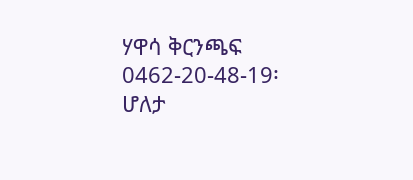ሃዋሳ ቅርንጫፍ 0462-20-48-19፡ ሆለታ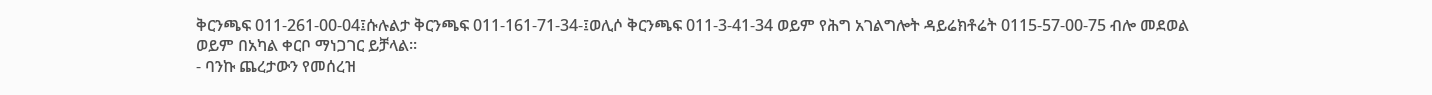ቅርንጫፍ 011-261-00-04፤ሱሉልታ ቅርንጫፍ 011-161-71-34-፤ወሊሶ ቅርንጫፍ 011-3-41-34 ወይም የሕግ አገልግሎት ዳይሬክቶሬት 0115-57-00-75 ብሎ መደወል ወይም በአካል ቀርቦ ማነጋገር ይቻላል፡፡
- ባንኩ ጨረታውን የመሰረዝ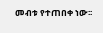መብቱ የተጠበቀ ነው፡፡